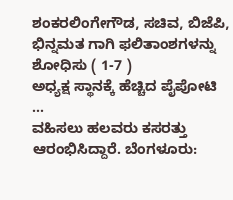ಶಂಕರಲಿಂಗೇಗೌಡ, ಸಚಿವ, ಬಿಜೆಪಿ, ಭಿನ್ನಮತ ಗಾಗಿ ಫಲಿತಾಂಶಗಳನ್ನು ಶೋಧಿಸು ( 1-7 )
ಅಧ್ಯಕ್ಷ ಸ್ಥಾನಕ್ಕೆ ಹೆಚ್ಚಿದ ಪೈಪೋಟಿ ...
ವಹಿಸಲು ಹಲವರು ಕಸರತ್ತು ಆರಂಭಿಸಿದ್ದಾರೆ. ಬೆಂಗಳೂರು: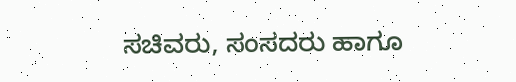ಸಚಿವರು, ಸಂಸದರು ಹಾಗೂ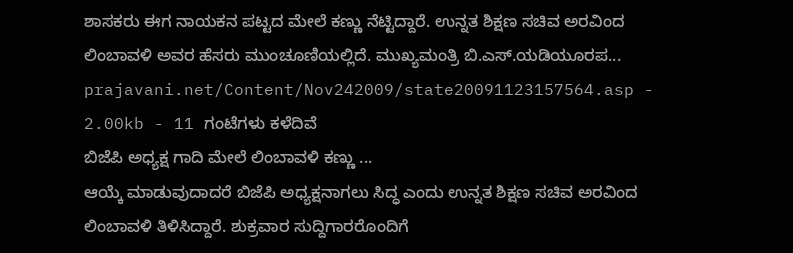ಶಾಸಕರು ಈಗ ನಾಯಕನ ಪಟ್ಟದ ಮೇಲೆ ಕಣ್ಣು ನೆಟ್ಟಿದ್ದಾರೆ. ಉನ್ನತ ಶಿಕ್ಷಣ ಸಚಿವ ಅರವಿಂದ ಲಿಂಬಾವಳಿ ಅವರ ಹೆಸರು ಮುಂಚೂಣಿಯಲ್ಲಿದೆ. ಮುಖ್ಯಮಂತ್ರಿ ಬಿ.ಎಸ್.ಯಡಿಯೂರಪ...
prajavani.net/Content/Nov242009/state20091123157564.asp - 2.00kb - 11 ಗಂಟೆಗಳು ಕಳೆದಿವೆ
ಬಿಜೆಪಿ ಅಧ್ಯಕ್ಷ ಗಾದಿ ಮೇಲೆ ಲಿಂಬಾವಳಿ ಕಣ್ಣು ...
ಆಯ್ಕೆ ಮಾಡುವುದಾದರೆ ಬಿಜೆಪಿ ಅಧ್ಯಕ್ಷನಾಗಲು ಸಿದ್ಧ ಎಂದು ಉನ್ನತ ಶಿಕ್ಷಣ ಸಚಿವ ಅರವಿಂದ ಲಿಂಬಾವಳಿ ತಿಳಿಸಿದ್ದಾರೆ. ಶುಕ್ರವಾರ ಸುದ್ದಿಗಾರರೊಂದಿಗೆ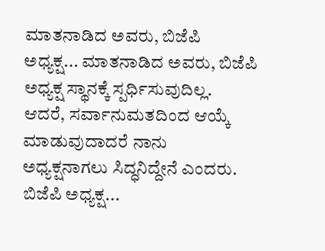ಮಾತನಾಡಿದ ಅವರು, ಬಿಜೆಪಿ ಅಧ್ಯಕ್ಷ... ಮಾತನಾಡಿದ ಅವರು, ಬಿಜೆಪಿ ಅಧ್ಯಕ್ಷ ಸ್ಥಾನಕ್ಕೆ ಸ್ಪರ್ಧಿಸುವುದಿಲ್ಲ. ಆದರೆ, ಸರ್ವಾನುಮತದಿಂದ ಆಯ್ಕೆ ಮಾಡುವುದಾದರೆ ನಾನು ಅಧ್ಯಕ್ಷನಾಗಲು ಸಿದ್ಧನಿದ್ದೇನೆ ಎಂದರು. ಬಿಜೆಪಿ ಅಧ್ಯಕ್ಷ...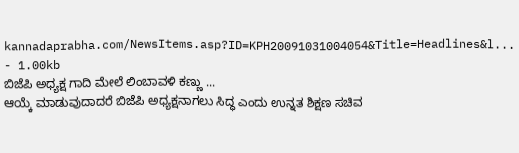kannadaprabha.com/NewsItems.asp?ID=KPH20091031004054&Title=Headlines&l... - 1.00kb
ಬಿಜೆಪಿ ಅಧ್ಯಕ್ಷ ಗಾದಿ ಮೇಲೆ ಲಿಂಬಾವಳಿ ಕಣ್ಣು ...
ಆಯ್ಕೆ ಮಾಡುವುದಾದರೆ ಬಿಜೆಪಿ ಅಧ್ಯಕ್ಷನಾಗಲು ಸಿದ್ಧ ಎಂದು ಉನ್ನತ ಶಿಕ್ಷಣ ಸಚಿವ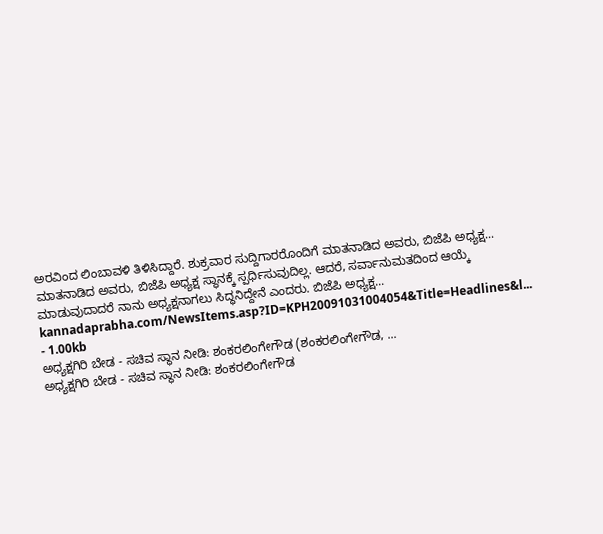ಅರವಿಂದ ಲಿಂಬಾವಳಿ ತಿಳಿಸಿದ್ದಾರೆ. ಶುಕ್ರವಾರ ಸುದ್ದಿಗಾರರೊಂದಿಗೆ ಮಾತನಾಡಿದ ಅವರು, ಬಿಜೆಪಿ ಅಧ್ಯಕ್ಷ... ಮಾತನಾಡಿದ ಅವರು, ಬಿಜೆಪಿ ಅಧ್ಯಕ್ಷ ಸ್ಥಾನಕ್ಕೆ ಸ್ಪರ್ಧಿಸುವುದಿಲ್ಲ. ಆದರೆ, ಸರ್ವಾನುಮತದಿಂದ ಆಯ್ಕೆ ಮಾಡುವುದಾದರೆ ನಾನು ಅಧ್ಯಕ್ಷನಾಗಲು ಸಿದ್ಧನಿದ್ದೇನೆ ಎಂದರು. ಬಿಜೆಪಿ ಅಧ್ಯಕ್ಷ...
kannadaprabha.com/NewsItems.asp?ID=KPH20091031004054&Title=Headlines&l... - 1.00kb
ಅಧ್ಯಕ್ಷಗಿರಿ ಬೇಡ - ಸಚಿವ ಸ್ಥಾನ ನೀಡಿ: ಶಂಕರಲಿಂಗೇಗೌಡ (ಶಂಕರಲಿಂಗೇಗೌಡ, ...
ಅಧ್ಯಕ್ಷಗಿರಿ ಬೇಡ - ಸಚಿವ ಸ್ಥಾನ ನೀಡಿ: ಶಂಕರಲಿಂಗೇಗೌಡ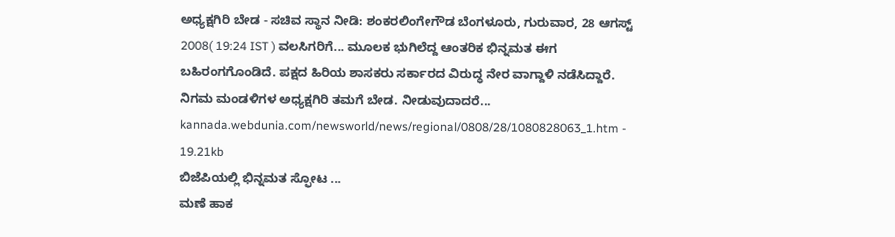ಅಧ್ಯಕ್ಷಗಿರಿ ಬೇಡ - ಸಚಿವ ಸ್ಥಾನ ನೀಡಿ: ಶಂಕರಲಿಂಗೇಗೌಡ ಬೆಂಗಳೂರು, ಗುರುವಾರ, 28 ಆಗಸ್ಟ್ 2008( 19:24 IST ) ವಲಸಿಗರಿಗೆ... ಮೂಲಕ ಭುಗಿಲೆದ್ದ ಆಂತರಿಕ ಭಿನ್ನಮತ ಈಗ ಬಹಿರಂಗಗೊಂಡಿದೆ. ಪಕ್ಷದ ಹಿರಿಯ ಶಾಸಕರು ಸರ್ಕಾರದ ವಿರುದ್ಧ ನೇರ ವಾಗ್ದಾಳಿ ನಡೆಸಿದ್ದಾರೆ. ನಿಗಮ ಮಂಡಳಿಗಳ ಅಧ್ಯಕ್ಷಗಿರಿ ತಮಗೆ ಬೇಡ. ನೀಡುವುದಾದರೆ...
kannada.webdunia.com/newsworld/news/regional/0808/28/1080828063_1.htm - 19.21kb
ಬಿಜೆಪಿಯಲ್ಲಿ ಭಿನ್ನಮತ ಸ್ಫೋಟ ...
ಮಣೆ ಹಾಕ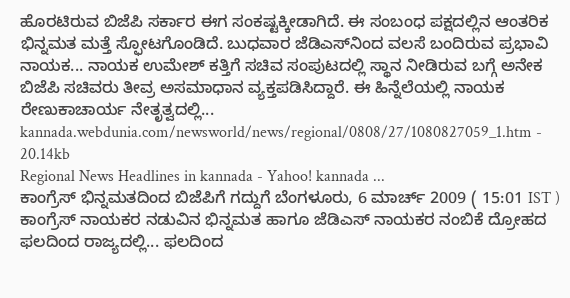ಹೊರಟಿರುವ ಬಿಜೆಪಿ ಸರ್ಕಾರ ಈಗ ಸಂಕಷ್ಟಕ್ಕೀಡಾಗಿದೆ. ಈ ಸಂಬಂಧ ಪಕ್ಷದಲ್ಲಿನ ಆಂತರಿಕ ಭಿನ್ನಮತ ಮತ್ತೆ ಸ್ಫೋಟಗೊಂಡಿದೆ. ಬುಧವಾರ ಜೆಡಿಎಸ್‌‌ನಿಂದ ವಲಸೆ ಬಂದಿರುವ ಪ್ರಭಾವಿ ನಾಯಕ... ನಾಯಕ ಉಮೇಶ್ ಕತ್ತಿಗೆ ಸಚಿವ ಸಂಪುಟದಲ್ಲಿ ಸ್ಥಾನ ನೀಡಿರುವ ಬಗ್ಗೆ ಅನೇಕ ಬಿಜೆಪಿ ಸಚಿವರು ತೀವ್ರ ಅಸಮಾಧಾನ ವ್ಯಕ್ತಪಡಿಸಿದ್ದಾರೆ. ಈ ಹಿನ್ನೆಲೆಯಲ್ಲಿ ನಾಯಕ ರೇಣುಕಾಚಾರ್ಯ ನೇತೃತ್ವದಲ್ಲಿ...
kannada.webdunia.com/newsworld/news/regional/0808/27/1080827059_1.htm - 20.14kb
Regional News Headlines in kannada - Yahoo! kannada ...
ಕಾಂಗ್ರೆಸ್ ಭಿನ್ನಮತದಿಂದ ಬಿಜೆಪಿಗೆ ಗದ್ದುಗೆ ಬೆಂಗಳೂರು, 6 ಮಾರ್ಚ್ 2009 ( 15:01 IST ) ಕಾಂಗ್ರೆಸ್ ನಾಯಕರ ನಡುವಿನ ಭಿನ್ನಮತ ಹಾಗೂ ಜೆಡಿಎಸ್ ನಾಯಕರ ನಂಬಿಕೆ ದ್ರೋಹದ ಫಲದಿಂದ ರಾಜ್ಯದಲ್ಲಿ... ಫಲದಿಂದ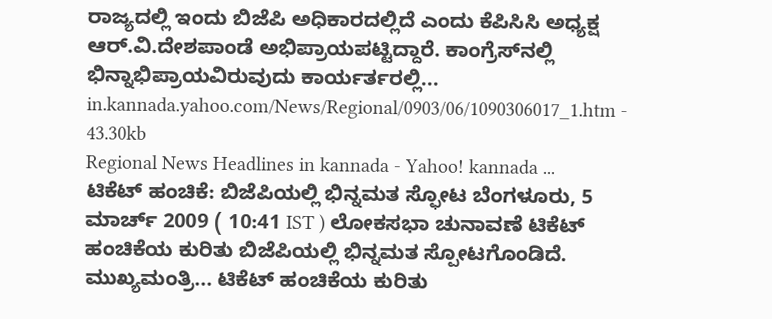ರಾಜ್ಯದಲ್ಲಿ ಇಂದು ಬಿಜೆಪಿ ಅಧಿಕಾರದಲ್ಲಿದೆ ಎಂದು ಕೆಪಿಸಿಸಿ ಅಧ್ಯಕ್ಷ ಆರ್.ವಿ.ದೇಶಪಾಂಡೆ ಅಭಿಪ್ರಾಯಪಟ್ಟಿದ್ದಾರೆ. ಕಾಂಗ್ರೆಸ್‌ನಲ್ಲಿ ಭಿನ್ನಾಭಿಪ್ರಾಯವಿರುವುದು ಕಾರ್ಯರ್ತರಲ್ಲಿ...
in.kannada.yahoo.com/News/Regional/0903/06/1090306017_1.htm - 43.30kb
Regional News Headlines in kannada - Yahoo! kannada ...
ಟಿಕೆಟ್ ಹಂಚಿಕೆ: ಬಿಜೆಪಿಯಲ್ಲಿ ಭಿನ್ನಮತ ಸ್ಫೋಟ ಬೆಂಗಳೂರು, 5 ಮಾರ್ಚ್ 2009 ( 10:41 IST ) ಲೋಕಸಭಾ ಚುನಾವಣೆ ಟಿಕೆಟ್ ಹಂಚಿಕೆಯ ಕುರಿತು ಬಿಜೆಪಿಯಲ್ಲಿ ಭಿನ್ನಮತ ಸ್ಪೋಟಗೊಂಡಿದೆ. ಮುಖ್ಯಮಂತ್ರಿ... ಟಿಕೆಟ್ ಹಂಚಿಕೆಯ ಕುರಿತು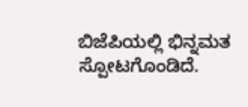ಬಿಜೆಪಿಯಲ್ಲಿ ಭಿನ್ನಮತ ಸ್ಪೋಟಗೊಂಡಿದೆ.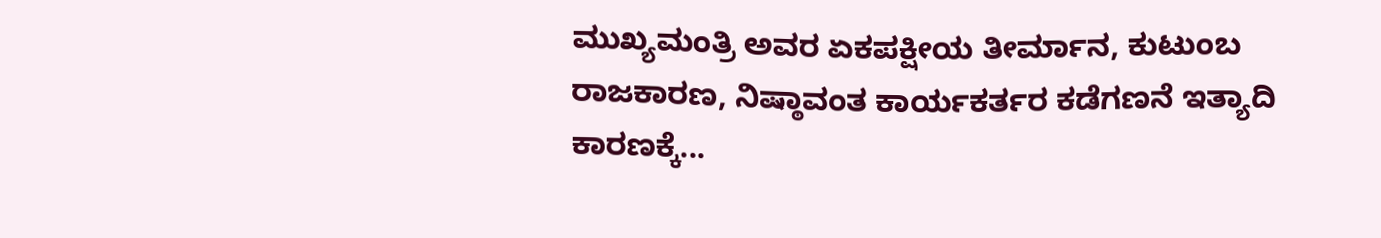ಮುಖ್ಯಮಂತ್ರಿ ಅವರ ಏಕಪಕ್ಷೀಯ ತೀರ್ಮಾನ, ಕುಟುಂಬ ರಾಜಕಾರಣ, ನಿಷ್ಠಾವಂತ ಕಾರ್ಯಕರ್ತರ ಕಡೆಗಣನೆ ಇತ್ಯಾದಿ ಕಾರಣಕ್ಕೆ...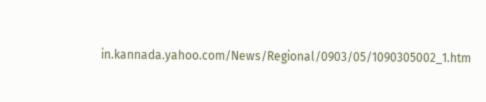in.kannada.yahoo.com/News/Regional/0903/05/1090305002_1.htm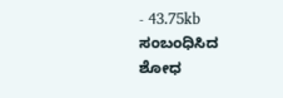- 43.75kb
ಸಂಬಂಧಿಸಿದ ಶೋಧ